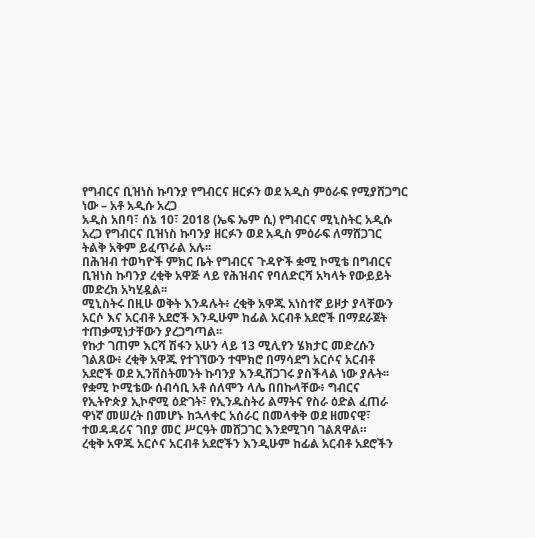የግብርና ቢዝነስ ኩባንያ የግብርና ዘርፉን ወደ አዲስ ምዕራፍ የሚያሸጋግር ነው – አቶ አዲሱ አረጋ
አዲስ አበባ፣ ሰኔ 10፣ 2018 (ኤፍ ኤም ሲ) የግብርና ሚኒስትር አዲሱ አረጋ የግብርና ቢዝነስ ኩባንያ ዘርፉን ወደ አዲስ ምዕራፍ ለማሸጋገር ትልቅ አቅም ይፈጥራል አሉ፡፡
በሕዝብ ተወካዮች ምክር ቤት የግብርና ጉዳዮች ቋሚ ኮሚቴ በግብርና ቢዝነስ ኩባንያ ረቂቅ አዋጅ ላይ የሕዝብና የባለድርሻ አካላት የውይይት መድረክ አካሂዷል፡፡
ሚኒስትሩ በዚሁ ወቅት እንዳሉት፥ ረቂቅ አዋጁ አነስተኛ ይዞታ ያላቸውን አርሶ እና አርብቶ አደሮች እንዲሁም ከፊል አርብቶ አደሮች በማደራጀት ተጠቃሚነታቸውን ያረጋግጣል፡፡
የኩታ ገጠም እርሻ ሽፋን አሁን ላይ 13 ሚሊየን ሄክታር መድረሱን ገልጸው፥ ረቂቅ አዋጁ የተገኘውን ተሞክሮ በማሳደግ አርሶና አርብቶ አደሮች ወደ ኢንቨስትመንት ኩባንያ እንዲሸጋገሩ ያስችላል ነው ያሉት፡፡
የቋሚ ኮሚቴው ሰብሳቢ አቶ ሰለሞን ላሌ በበኩላቸው፥ ግብርና የኢትዮጵያ ኢኮኖሚ ዕድገት፣ የኢንዱስትሪ ልማትና የስራ ዕድል ፈጠራ ዋነኛ መሠረት በመሆኑ ከኋላቀር አሰራር በመላቀቅ ወደ ዘመናዊ፣ ተወዳዳሪና ገበያ መር ሥርዓት መሸጋገር እንደሚገባ ገልጸዋል።
ረቂቅ አዋጁ አርሶና አርብቶ አደሮችን እንዲሁም ከፊል አርብቶ አደሮችን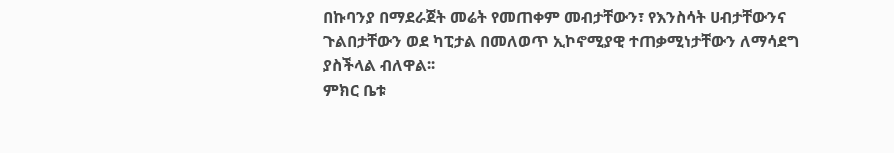በኩባንያ በማደራጀት መሬት የመጠቀም መብታቸውን፣ የእንስሳት ሀብታቸውንና ጉልበታቸውን ወደ ካፒታል በመለወጥ ኢኮኖሚያዊ ተጠቃሚነታቸውን ለማሳደግ ያስችላል ብለዋል፡፡
ምክር ቤቱ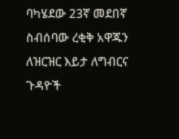ባካሄደው 23ኛ መደበኛ ስብሰባው ረቂቅ አዋጁን ለዝርዝር እይታ ለግብርና ጉዳዮች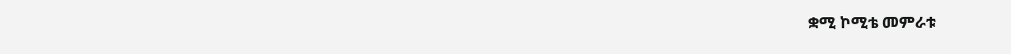ቋሚ ኮሚቴ መምራቱ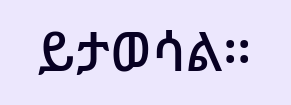ይታወሳል፡፡